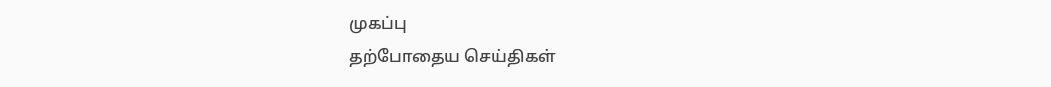முகப்பு
தற்போதைய செய்திகள்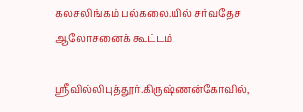கலசலிங்கம் பல்கலை.யில் சர்வதேச ஆலோசனைக் கூட்டம்

ஸ்ரீவில்லிபுத்தூர்.கிருஷ்ணன்கோவில்,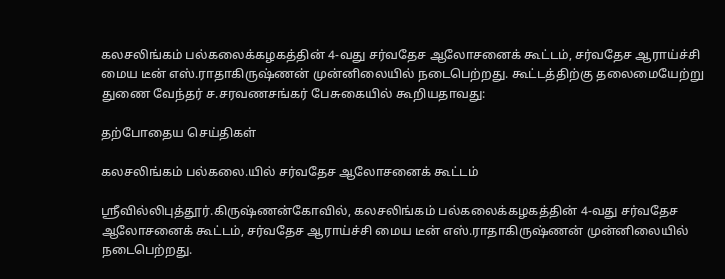கலசலிங்கம் பல்கலைக்கழகத்தின் 4-வது சர்வதேச ஆலோசனைக் கூட்டம், சர்வதேச ஆராய்ச்சி மைய டீன் எஸ்.ராதாகிருஷ்ணன் முன்னிலையில் நடைபெற்றது. கூட்டத்திற்கு தலைமையேற்று துணை வேந்தர் ச.சரவணசங்கர் பேசுகையில் கூறியதாவது:

தற்போதைய செய்திகள்

கலசலிங்கம் பல்கலை.யில் சர்வதேச ஆலோசனைக் கூட்டம்

ஸ்ரீவில்லிபுத்தூர்.கிருஷ்ணன்கோவில், கலசலிங்கம் பல்கலைக்கழகத்தின் 4-வது சர்வதேச ஆலோசனைக் கூட்டம், சர்வதேச ஆராய்ச்சி மைய டீன் எஸ்.ராதாகிருஷ்ணன் முன்னிலையில் நடைபெற்றது.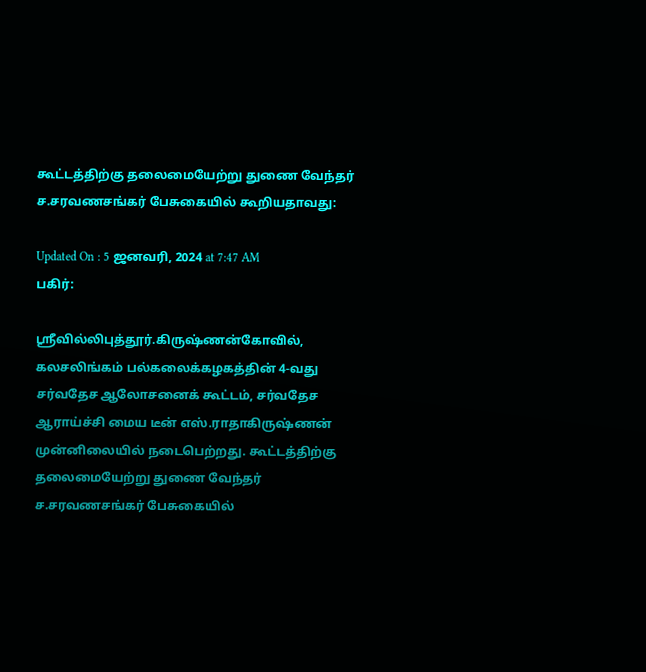கூட்டத்திற்கு தலைமையேற்று துணை வேந்தர் ச.சரவணசங்கர் பேசுகையில் கூறியதாவது:

Updated On : 5 ஜனவரி, 2024 at 7:47 AM
பகிர்:

ஸ்ரீவில்லிபுத்தூர்.கிருஷ்ணன்கோவில், கலசலிங்கம் பல்கலைக்கழகத்தின் 4-வது சர்வதேச ஆலோசனைக் கூட்டம், சர்வதேச ஆராய்ச்சி மைய டீன் எஸ்.ராதாகிருஷ்ணன் முன்னிலையில் நடைபெற்றது. கூட்டத்திற்கு தலைமையேற்று துணை வேந்தர் ச.சரவணசங்கர் பேசுகையில்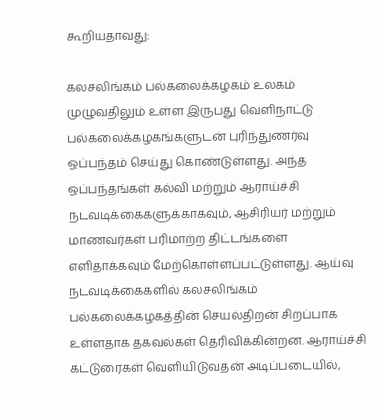கூறியதாவது:

கலசலிங்கம் பல்கலைக்கழகம் உலகம் முழுவதிலும் உள்ள இருபது வெளிநாட்டு பல்கலைக்கழகங்களுடன் புரிந்துணர்வு ஒப்பந்தம் செய்து கொண்டுள்ளது. அந்த ஒப்பந்தங்கள் கல்வி மற்றும் ஆராய்ச்சி நடவடிக்கைகளுக்காகவும், ஆசிரியர் மற்றும் மாணவர்கள் பரிமாற்ற திட்டங்களை எளிதாக்கவும் மேற்கொள்ளப்பட்டுள்ளது. ஆய்வு நடவடிக்கைகளில் கலசலிங்கம் பல்கலைக்கழகத்தின் செயல்திறன் சிறப்பாக உள்ளதாக தகவல்கள் தெரிவிக்கின்றன. ஆராய்ச்சி கட்டுரைகள் வெளியிடுவதன் அடிப்படையில்,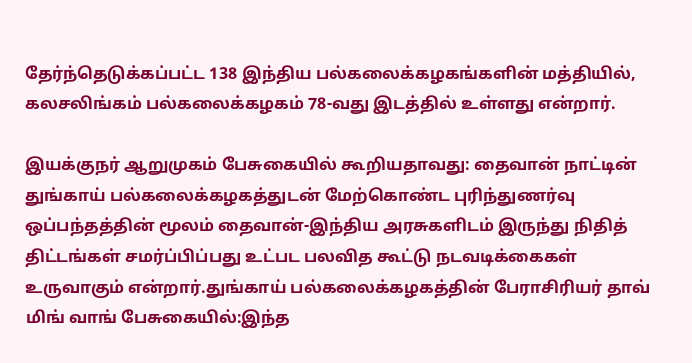தேர்ந்தெடுக்கப்பட்ட 138 இந்திய பல்கலைக்கழகங்களின் மத்தியில், கலசலிங்கம் பல்கலைக்கழகம் 78-வது இடத்தில் உள்ளது என்றார்.

இயக்குநர் ஆறுமுகம் பேசுகையில் கூறியதாவது: தைவான் நாட்டின் துங்காய் பல்கலைக்கழகத்துடன் மேற்கொண்ட புரிந்துணர்வு ஒப்பந்தத்தின் மூலம் தைவான்-இந்திய அரசுகளிடம் இருந்து நிதித் திட்டங்கள் சமர்ப்பிப்பது உட்பட பலவித கூட்டு நடவடிக்கைகள் உருவாகும் என்றார்.துங்காய் பல்கலைக்கழகத்தின் பேராசிரியர் தாவ் மிங் வாங் பேசுகையில்:இந்த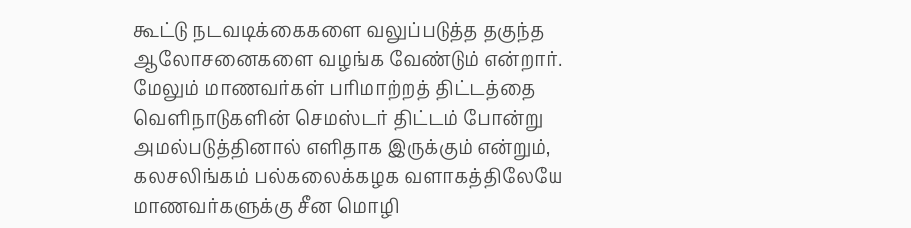கூட்டு நடவடிக்கைகளை வலுப்படுத்த தகுந்த ஆலோசனைகளை வழங்க வேண்டும் என்றார். மேலும் மாணவர்கள் பரிமாற்றத் திட்டத்தை வெளிநாடுகளின் செமஸ்டர் திட்டம் போன்று அமல்படுத்தினால் எளிதாக இருக்கும் என்றும், கலசலிங்கம் பல்கலைக்கழக வளாகத்திலேயே மாணவர்களுக்கு சீன மொழி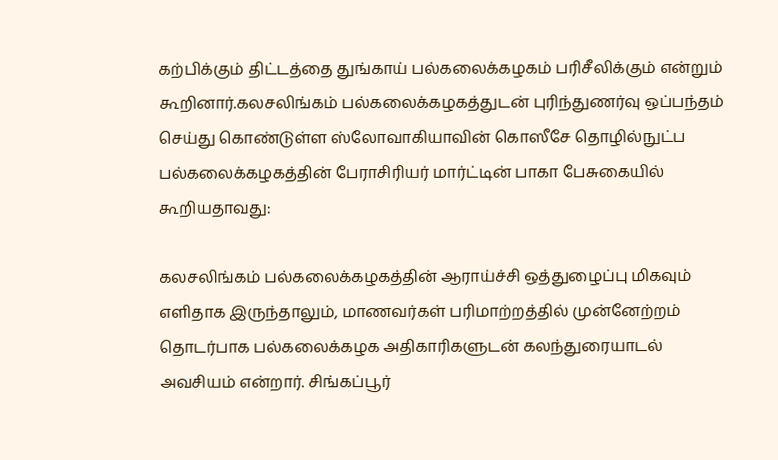கற்பிக்கும் திட்டத்தை துங்காய் பல்கலைக்கழகம் பரிசீலிக்கும் என்றும் கூறினார்.கலசலிங்கம் பல்கலைக்கழகத்துடன் புரிந்துணர்வு ஒப்பந்தம் செய்து கொண்டுள்ள ஸ்லோவாகியாவின் கொஸீசே தொழில்நுட்ப பல்கலைக்கழகத்தின் பேராசிரியர் மார்ட்டின் பாகா பேசுகையில் கூறியதாவது:

கலசலிங்கம் பல்கலைக்கழகத்தின் ஆராய்ச்சி ஒத்துழைப்பு மிகவும் எளிதாக இருந்தாலும், மாணவர்கள் பரிமாற்றத்தில் முன்னேற்றம் தொடர்பாக பல்கலைக்கழக அதிகாரிகளுடன் கலந்துரையாடல் அவசியம் என்றார். சிங்கப்பூர்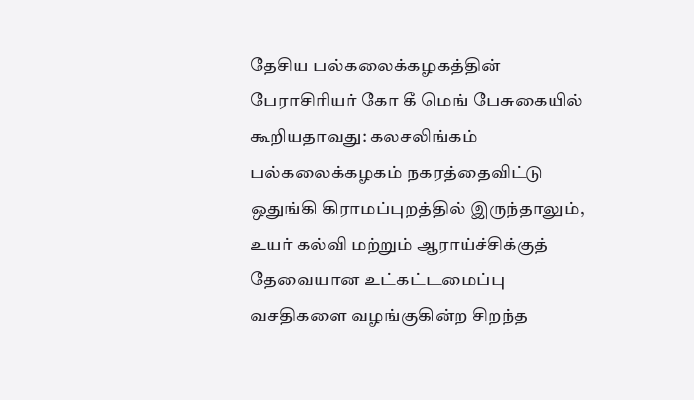தேசிய பல்கலைக்கழகத்தின் பேராசிரியர் கோ கீ மெங் பேசுகையில் கூறியதாவது: கலசலிங்கம் பல்கலைக்கழகம் நகரத்தைவிட்டு ஒதுங்கி கிராமப்புறத்தில் இருந்தாலும், உயர் கல்வி மற்றும் ஆராய்ச்சிக்குத் தேவையான உட்கட்டமைப்பு வசதிகளை வழங்குகின்ற சிறந்த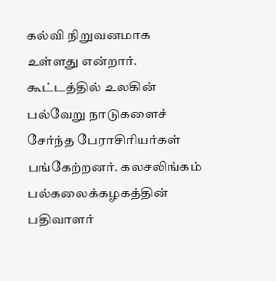கல்வி நிறுவனமாக உள்ளது என்றார். கூட்டத்தில் உலகின் பல்வேறு நாடுகளைச் சேர்ந்த பேராசிரியர்கள் பங்கேற்றனர். கலசலிங்கம் பல்கலைக்கழகத்தின் பதிவாளர்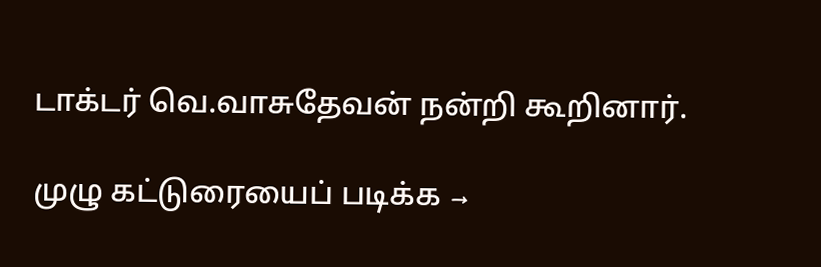டாக்டர் வெ.வாசுதேவன் நன்றி கூறினார்.

முழு கட்டுரையைப் படிக்க →